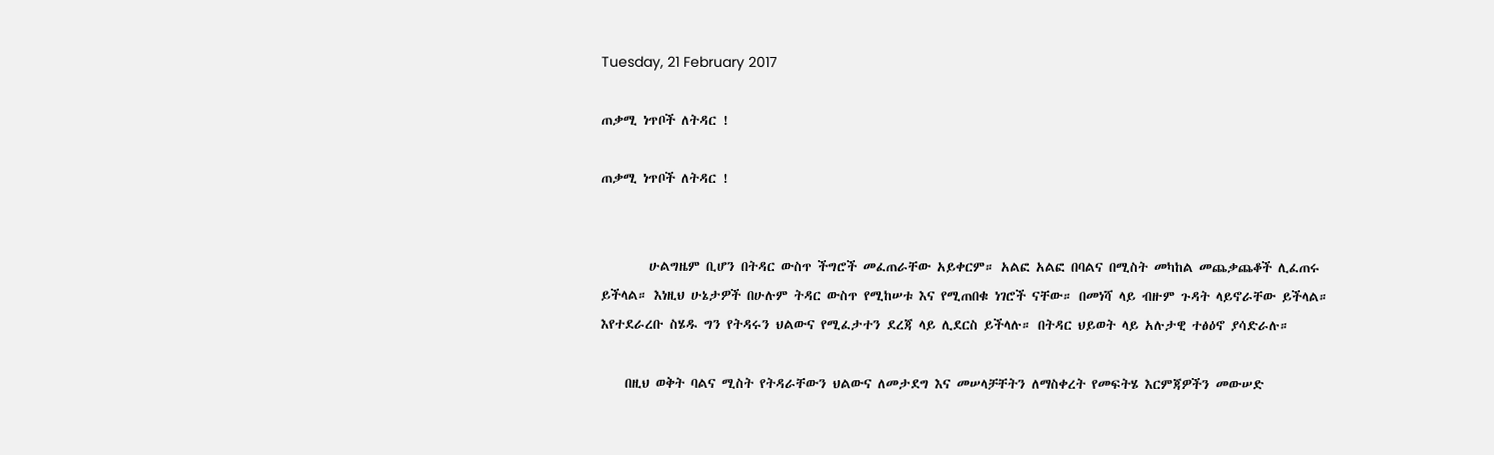Tuesday, 21 February 2017

ጠቃሚ ነጥቦች ለትዳር !

ጠቃሚ ነጥቦች ለትዳር !


        ሁልግዜም ቢሆን በትዳር ውስጥ ችግሮች መፈጠራቸው አይቀርም። አልፎ አልፎ በባልና በሚስት መካከል መጨቃጨቆች ሊፈጠሩ ይችላል። እነዚህ ሁኔታዎች በሁሉም ትዳር ውስጥ የሚከሠቱ እና የሚጠበቁ ነገሮች ናቸው። በመነሻ ላይ ብዙም ጉዳት ላይኖራቸው ይችላል። እየተደራረቡ ስሄዱ ግን የትዳሩን ህልውና የሚፈታተን ደረጃ ላይ ሊደርስ ይችላሉ። በትዳር ህይወት ላይ አሉታዊ ተፅዕኖ ያሳድራሉ።

    በዚህ ወቅት ባልና ሚስት የትዳራቸውን ህልውና ለመታደግ እና መሠላቻቸትን ለማስቀረት የመፍትሄ እርምጃዎችን መውሠድ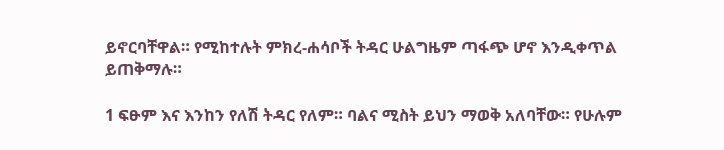ይኖርባቸዋል። የሚከተሉት ምክረ-ሐሳቦች ትዳር ሁልግዜም ጣፋጭ ሆኖ እንዲቀጥል ይጠቅማሉ።

1 ፍፁም እና እንከን የለሽ ትዳር የለም። ባልና ሚስት ይህን ማወቅ አለባቸው። የሁሉም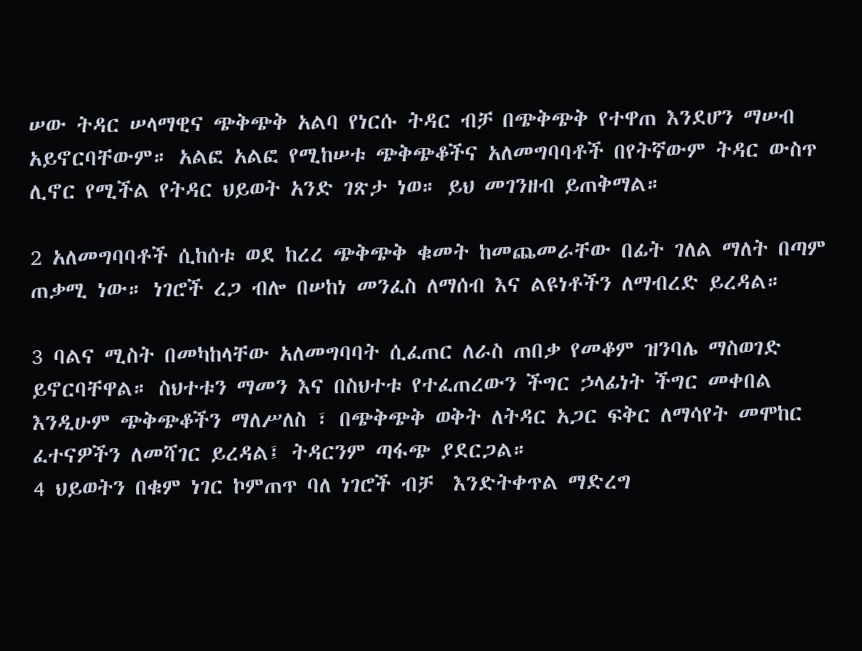ሠው ትዳር ሠላማዊና ጭቅጭቅ አልባ የነርሱ ትዳር ብቻ በጭቅጭቅ የተዋጠ እንደሆን ማሠብ አይኖርባቸውም። አልፎ አልፎ የሚከሠቱ ጭቅጭቆችና አለመግባባቶች በየትኛውም ትዳር ውስጥ ሊኖር የሚችል የትዳር ህይወት አንድ ገጽታ ነወ። ይህ መገንዘብ ይጠቅማል።

2 አለመግባባቶች ሲከሰቱ ወደ ከረረ ጭቅጭቅ ቁመት ከመጨመራቸው በፊት ገለል ማለት በጣም ጠቃሚ ነው። ነገሮች ረጋ ብሎ በሠከነ መንፈስ ለማሰብ እና ልዩነቶችን ለማብረድ ይረዳል።

3 ባልና ሚስት በመካከላቸው አለመግባባት ሲፈጠር ለራስ ጠበቃ የመቆም ዝንባሌ ማስወገድ ይኖርባቸዋል። ስህተቱን ማመን እና በስህተቱ የተፈጠረውን ችግር ኃላፊነት ችግር መቀበል እንዲሁም ጭቅጭቆችን ማለሥለስ ፣ በጭቅጭቅ ወቅት ለትዳር አጋር ፍቅር ለማሳየት መሞከር ፈተናዎችን ለመሻገር ይረዳል፤ ትዳርንም ጣፋጭ ያደርጋል።
4 ህይወትን በቁም ነገር ኮምጠጥ ባለ ነገሮች ብቻ  እንድትቀጥል ማድረግ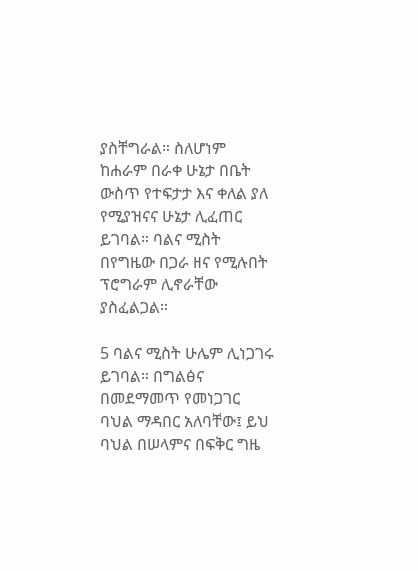ያስቸግራል። ስለሆነም ከሐራም በራቀ ሁኔታ በቤት ውስጥ የተፍታታ እና ቀለል ያለ የሚያዝናና ሁኔታ ሊፈጠር ይገባል። ባልና ሚስት በየግዜው በጋራ ዘና የሚሉበት ፕሮግራም ሊኖራቸው ያስፈልጋል።

5 ባልና ሚስት ሁሌም ሊነጋገሩ ይገባል። በግልፅና በመደማመጥ የመነጋገር ባህል ማዳበር አለባቸው፤ ይህ ባህል በሠላምና በፍቅር ግዜ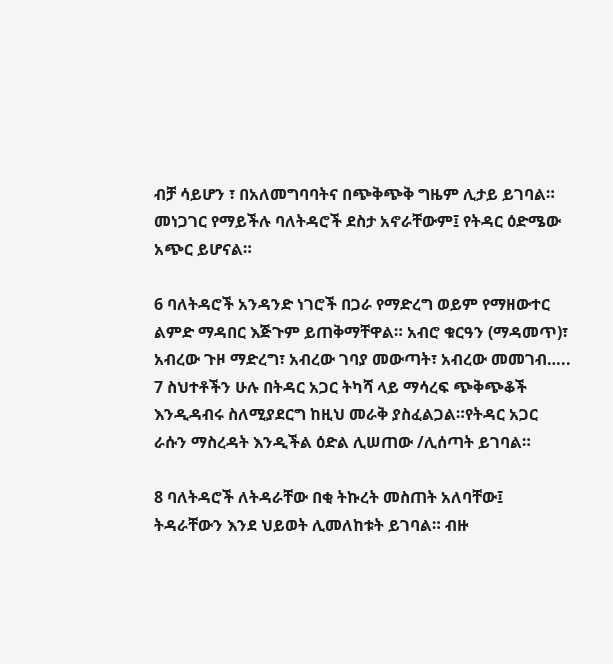ብቻ ሳይሆን ፣ በአለመግባባትና በጭቅጭቅ ግዜም ሊታይ ይገባል። መነጋገር የማይችሉ ባለትዳሮች ደስታ አኖራቸውም፤ የትዳር ዕድሜው አጭር ይሆናል።

6 ባለትዳሮች አንዳንድ ነገሮች በጋራ የማድረግ ወይም የማዘውተር ልምድ ማዳበር እጅጉም ይጠቅማቸዋል። አብሮ ቁርዓን (ማዳመጥ)፣ አብረው ጉዞ ማድረግ፣ አብረው ገባያ መውጣት፣ አብረው መመገብ…..
7 ስህተቶችን ሁሉ በትዳር አጋር ትካሻ ላይ ማሳረፍ ጭቅጭቆች እንዲዳብሩ ስለሚያደርግ ከዚህ መራቅ ያስፈልጋል።የትዳር አጋር ራሱን ማስረዳት እንዲችል ዕድል ሊሠጠው /ሊሰጣት ይገባል።

8 ባለትዳሮች ለትዳራቸው በቂ ትኩረት መስጠት አለባቸው፤ ትዳራቸውን እንደ ህይወት ሊመለከቱት ይገባል። ብዙ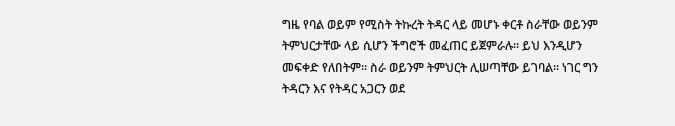ግዜ የባል ወይም የሚስት ትኩረት ትዳር ላይ መሆኑ ቀርቶ ስራቸው ወይንም ትምህርታቸው ላይ ሲሆን ችግሮች መፈጠር ይጀምራሉ። ይህ እንዲሆን መፍቀድ የለበትም። ስራ ወይንም ትምህርት ሊሠጣቸው ይገባል። ነገር ግን ትዳርን እና የትዳር አጋርን ወደ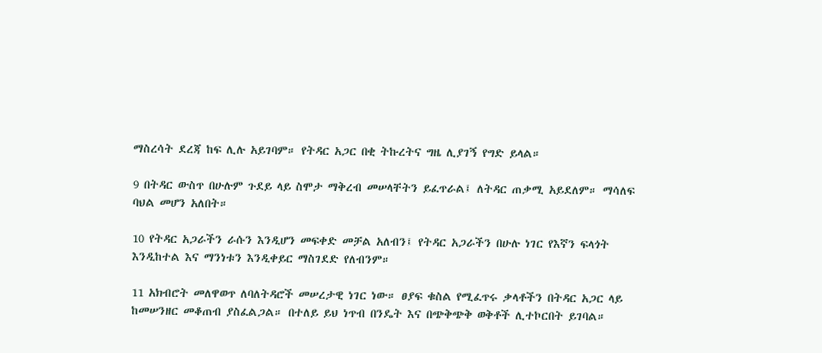ማስረሳት ደረጃ ከፍ ሊሉ አይገባም። የትዳር አጋር በቂ ትኩረትና ግዜ ሊያገኝ የግድ ይላል።

9 በትዳር ውስጥ በሁሉም ጉደይ ላይ ስሞታ ማቅረብ መሠላቸትን ይፈጥራል፤ ለትዳር ጠቃሚ አይደለም። ማሳለፍ ባህል መሆን አለበት።

10 የትዳር አጋራችን ራሱን እንዲሆን መፍቀድ መቻል አለብን፤ የትዳር አጋራችን በሁሉ ነገር የእኛን ፍላጎት እንዲከተል እና ማንነቱን እንዲቀይር ማስገደድ የለብንም።

11 አክብሮት መለዋወጥ ለባለትዳሮች መሠረታዊ ነገር ነው። ፀያፍ ቁስል የሚፈጥሩ ቃላቶችን በትዳር አጋር ላይ ከመሠንዘር መቆጠብ ያስፈልጋል። በተለይ ይህ ነጥብ በንዴት እና በጭቅጭቅ ወቅቶች ሊተኮርበት ይገባል።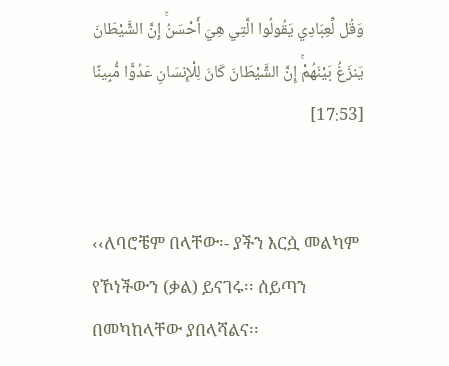وَقُل لِّعِبَادِي يَقُولُوا الَّتِي هِيَ أَحْسَنُۚ إِنَّ الشَّيْطَانَ يَنزَغُ بَيْنَهُمْۚ إِنَّ الشَّيْطَانَ كَانَ لِلْإِنسَانِ عَدُوًّا مُّبِينًا [17:53]


‹‹ለባሮቼም በላቸው፡- ያችን እርሷ መልካም የኾነችውን (ቃል) ይናገሩ፡፡ ሰይጣን በመካከላቸው ያበላሻልና፡፡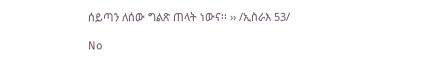ሰይጣን ለሰው ግልጽ ጠላት ነውና፡፡ ›› /ኢስራእ 53/

No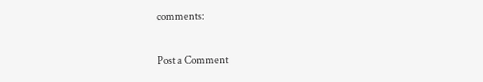comments:

Post a Comment